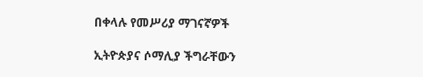በቀላሉ የመሥሪያ ማገናኛዎች

ኢትዮጵያና ሶማሊያ ችግራቸውን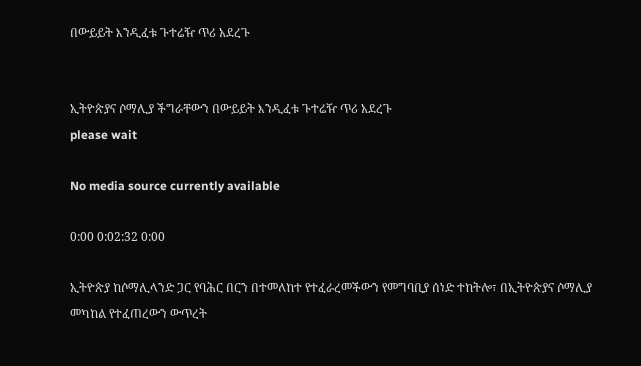በውይይት እንዲፈቱ ጉተሬዥ ጥሪ አደረጉ


ኢትዮጵያና ሶማሊያ ችግራቸውን በውይይት እንዲፈቱ ጉተሬዥ ጥሪ አደረጉ
please wait

No media source currently available

0:00 0:02:32 0:00

ኢትዮጵያ ከሶማሊላንድ ጋር የባሕር በርን በተመለከተ የተፈራረመችውን የመግባቢያ ሰነድ ተከትሎ፣ በኢትዮጵያና ሶማሊያ መካከል የተፈጠረውን ውጥረት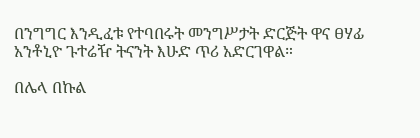በንግግር እንዲፈቱ የተባበሩት መንግሥታት ድርጅት ዋና ፀሃፊ አንቶኒዮ ጉተሬዥ ትናንት እሁድ ጥሪ አድርገዋል።

በሌላ በኩል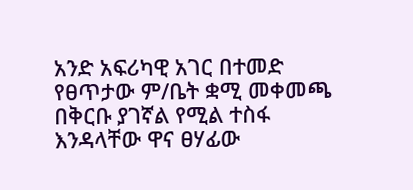አንድ አፍሪካዊ አገር በተመድ የፀጥታው ም/ቤት ቋሚ መቀመጫ በቅርቡ ያገኛል የሚል ተስፋ እንዳላቸው ዋና ፀሃፊው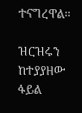ተናግረዋል።

ዝርዝሩን ከተያያዘው ፋይል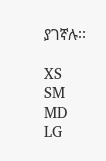ያገኛሉ፡፡

XS
SM
MD
LG